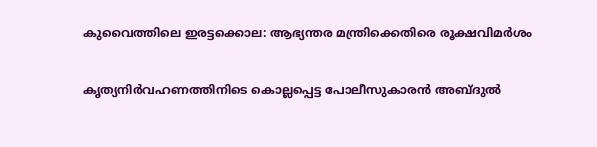കുവൈത്തിലെ ഇരട്ടക്കൊല: ആഭ്യന്തര മന്ത്രിക്കെതിരെ രൂക്ഷവിമര്‍ശം

കൃത്യനിര്‍വഹണത്തിനിടെ കൊല്ലപ്പെട്ട പോലീസുകാരന്‍ അബ്ദുല്‍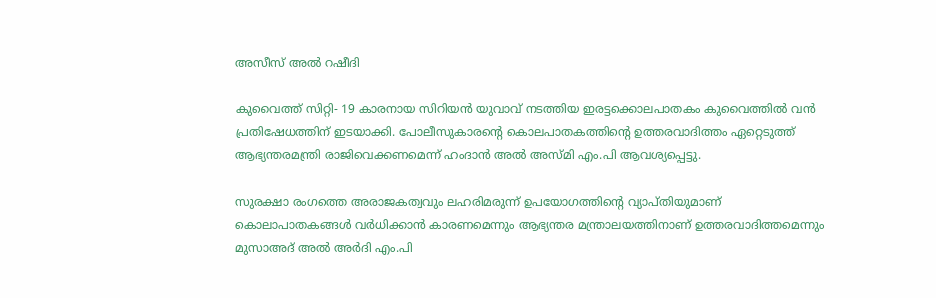അസീസ് അല്‍ റഷീദി

കുവൈത്ത് സിറ്റി- 19 കാരനായ സിറിയന്‍ യുവാവ് നടത്തിയ ഇരട്ടക്കൊലപാതകം കുവൈത്തില്‍ വന്‍ പ്രതിഷേധത്തിന് ഇടയാക്കി. പോലീസുകാരന്റെ കൊലപാതകത്തിന്റെ ഉത്തരവാദിത്തം ഏറ്റെടുത്ത് ആഭ്യന്തരമന്ത്രി രാജിവെക്കണമെന്ന് ഹംദാന്‍ അല്‍ അസ്മി എം.പി ആവശ്യപ്പെട്ടു.

സുരക്ഷാ രംഗത്തെ അരാജകത്വവും ലഹരിമരുന്ന് ഉപയോഗത്തിന്റെ വ്യാപ്തിയുമാണ് കൊലാപാതകങ്ങള്‍ വര്‍ധിക്കാന്‍ കാരണമെന്നും ആഭ്യന്തര മന്ത്രാലയത്തിനാണ് ഉത്തരവാദിത്തമെന്നും മുസാഅദ് അല്‍ അര്‍ദി എം.പി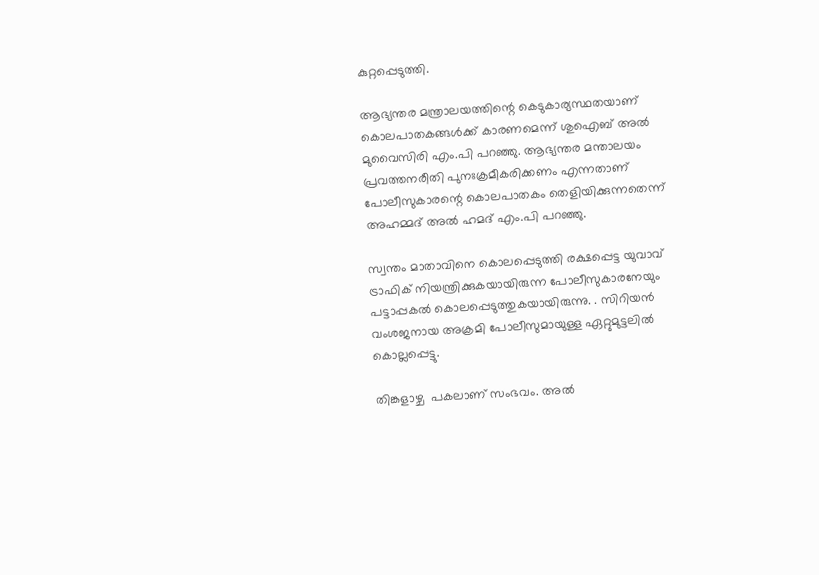കുറ്റപ്പെടുത്തി.

ആഭ്യന്തര മന്ത്രാലയത്തിന്റെ കെടുകാര്യസ്ഥതയാണ് കൊലപാതകങ്ങള്‍ക്ക് കാരണമെന്ന് ശുഐബ് അല്‍ മുവൈസിരി എം.പി പറഞ്ഞു. ആഭ്യന്തര മന്താലയം പ്രവത്തനരീതി പുനഃക്രമീകരിക്കണം എന്നതാണ് പോലീസുകാരന്റെ കൊലപാതകം തെളിയിക്കുന്നതെന്ന് അഹമ്മദ് അല്‍ ഹമദ് എം.പി പറഞ്ഞു.

സ്വന്തം മാതാവിനെ കൊലപ്പെടുത്തി രക്ഷപ്പെട്ട യുവാവ് ട്രാഫിക് നിയന്ത്രിക്കുകയായിരുന്ന പോലീസുകാരനേയും പട്ടാപ്പകല്‍ കൊലപ്പെടുത്തുകയായിരുന്നു. . സിറിയന്‍ വംശജനായ അക്രമി പോലീസുമായുള്ള ഏറ്റുമുട്ടലില്‍ കൊല്ലപ്പെട്ടു.

തിങ്കളാഴ്ച  പകലാണ് സംഭവം. അല്‍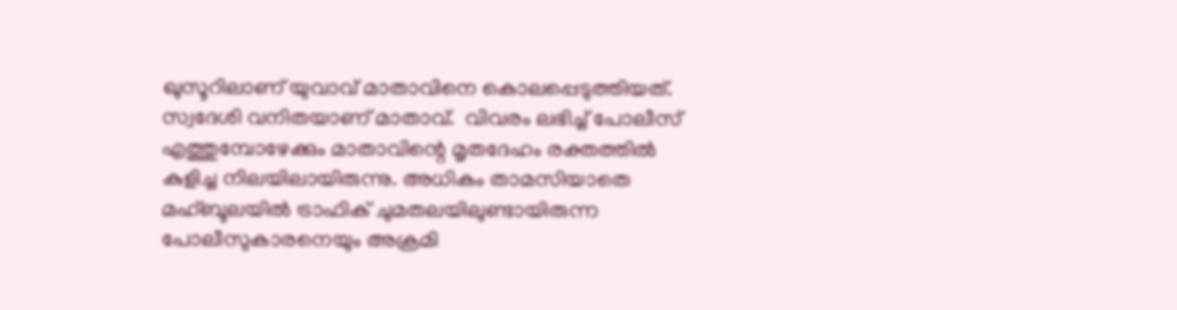ഖുസൂറിലാണ് യുവാവ് മാതാവിനെ കൊലപ്പെടുത്തിയത്. സ്വദേശി വനിതയാണ് മാതാവ്.  വിവരം ലഭിച്ച് പോലീസ് എത്തുമ്പോഴേക്കും മാതാവിന്റെ മൃതദേഹം രക്തത്തില്‍ കുളിച്ച നിലയിലായിരുന്നു. അധികം താമസിയാതെ മഹ്ബൂലയില്‍ ട്രാഫിക് ചുമതലയിലുണ്ടായിരുന്ന പോലീസുകാരനെയും അക്രമി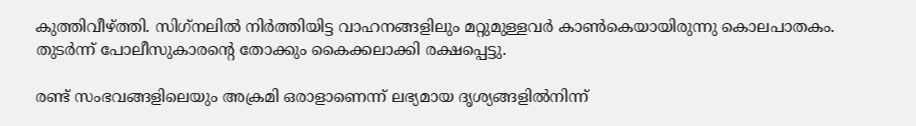കുത്തിവീഴ്ത്തി. സിഗ്‌നലില്‍ നിര്‍ത്തിയിട്ട വാഹനങ്ങളിലും മറ്റുമുള്ളവര്‍ കാണ്‍കെയായിരുന്നു കൊലപാതകം. തുടര്‍ന്ന് പോലീസുകാരന്റെ തോക്കും കൈക്കലാക്കി രക്ഷപ്പെട്ടു.

രണ്ട് സംഭവങ്ങളിലെയും അക്രമി ഒരാളാണെന്ന് ലഭ്യമായ ദൃശ്യങ്ങളില്‍നിന്ന്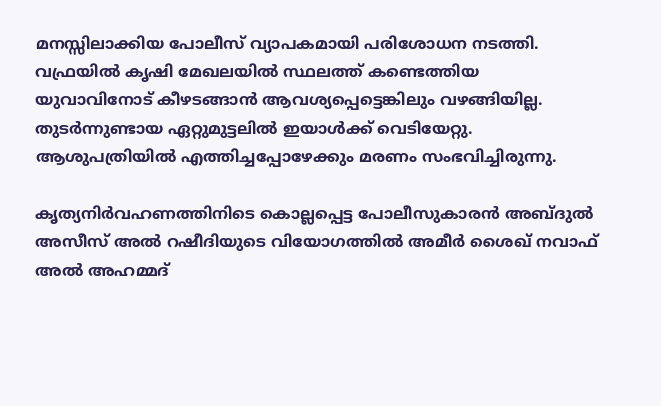മനസ്സിലാക്കിയ പോലീസ് വ്യാപകമായി പരിശോധന നടത്തി. വഫ്രയില്‍ കൃഷി മേഖലയില്‍ സ്ഥലത്ത് കണ്ടെത്തിയ യുവാവിനോട് കീഴടങ്ങാന്‍ ആവശ്യപ്പെട്ടെങ്കിലും വഴങ്ങിയില്ല. തുടര്‍ന്നുണ്ടായ ഏറ്റുമുട്ടലില്‍ ഇയാള്‍ക്ക് വെടിയേറ്റു. ആശുപത്രിയില്‍ എത്തിച്ചപ്പോഴേക്കും മരണം സംഭവിച്ചിരുന്നു.

കൃത്യനിര്‍വഹണത്തിനിടെ കൊല്ലപ്പെട്ട പോലീസുകാരന്‍ അബ്ദുല്‍ അസീസ് അല്‍ റഷീദിയുടെ വിയോഗത്തില്‍ അമീര്‍ ശൈഖ് നവാഫ് അല്‍ അഹമ്മദ്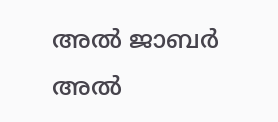അല്‍ ജാബര്‍ അല്‍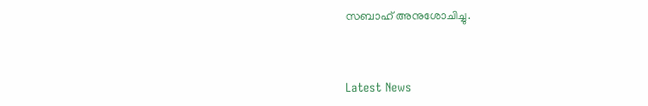സബാഹ് അനുശോചിച്ചു.



Latest News